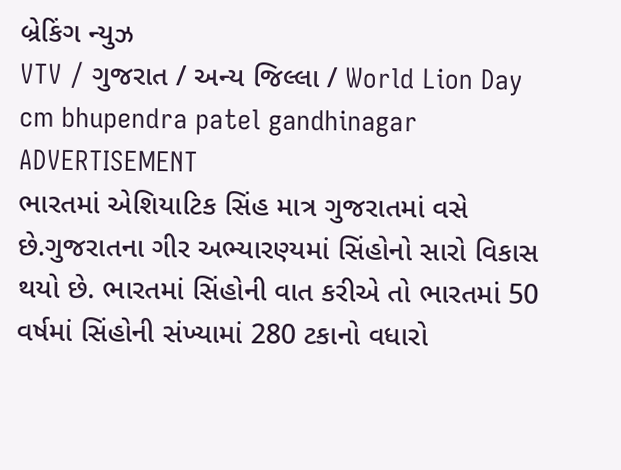બ્રેકિંગ ન્યુઝ
VTV / ગુજરાત / અન્ય જિલ્લા / World Lion Day cm bhupendra patel gandhinagar
ADVERTISEMENT
ભારતમાં એશિયાટિક સિંહ માત્ર ગુજરાતમાં વસે છે.ગુજરાતના ગીર અભ્યારણ્યમાં સિંહોનો સારો વિકાસ થયો છે. ભારતમાં સિંહોની વાત કરીએ તો ભારતમાં 50 વર્ષમાં સિંહોની સંખ્યામાં 280 ટકાનો વધારો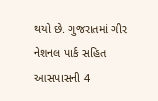થયો છે. ગુજરાતમાં ગીર નેશનલ પાર્ક સહિત આસપાસની 4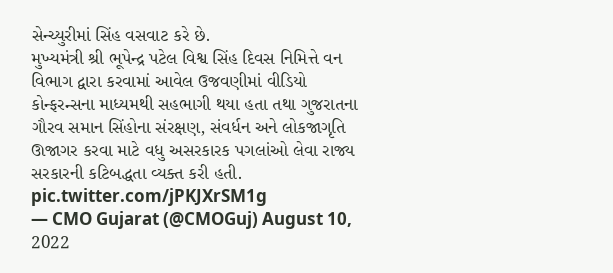સેન્ચ્યુરીમાં સિંહ વસવાટ કરે છે.
મુખ્યમંત્રી શ્રી ભૂપેન્દ્ર પટેલ વિશ્વ સિંહ દિવસ નિમિત્તે વન વિભાગ દ્વારા કરવામાં આવેલ ઉજવણીમાં વીડિયો કોન્ફરન્સના માધ્યમથી સહભાગી થયા હતા તથા ગુજરાતના ગૌરવ સમાન સિંહોના સંરક્ષણ, સંવર્ધન અને લોકજાગૃતિ ઊજાગર કરવા માટે વધુ અસરકારક પગલાંઓ લેવા રાજ્ય સરકારની કટિબદ્ધતા વ્યક્ત કરી હતી. pic.twitter.com/jPKJXrSM1g
— CMO Gujarat (@CMOGuj) August 10, 2022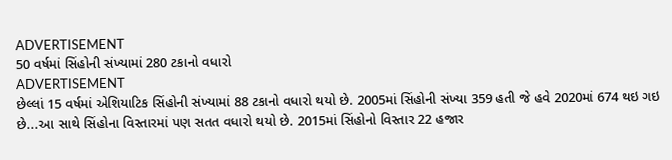ADVERTISEMENT
50 વર્ષમાં સિંહોની સંખ્યામાં 280 ટકાનો વધારો
ADVERTISEMENT
છેલ્લાં 15 વર્ષમાં એશિયાટિક સિંહોની સંખ્યામાં 88 ટકાનો વધારો થયો છે. 2005માં સિંહોની સંખ્યા 359 હતી જે હવે 2020માં 674 થઇ ગઇ છે...આ સાથે સિંહોના વિસ્તારમાં પણ સતત વધારો થયો છે. 2015માં સિંહોનો વિસ્તાર 22 હજાર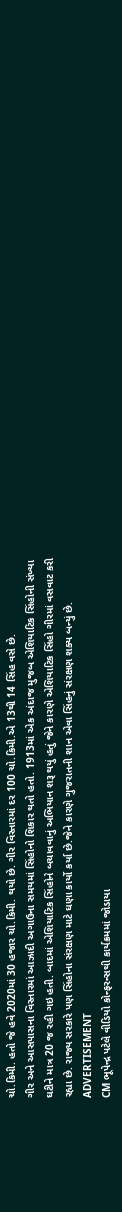ચો.કિમી. હતો જે હવે 2020માં 30 હજાર ચો.કિમી. થયો છે. ગીર વિસ્તારમાં દર 100 ચો.કિમી.એ 13થી 14 સિંહ વસે છે.
ગીર અને આસપાસના વિસ્તારમાં આઝાદી અગાઉના સમયમાં સિંહોનો શિકાર થતો હતો. 1913માં એક અંદાજ મુજબ એશિયાટિક સિંહોની સંખ્યા ઘટીને માત્ર 20 જ રહી ગઇ હતી. બાદમાં એશિયાટિક સિંહોને બચાવવાનું અભિયાન શરૂ થયું હતું જેને કારણે એશિયાટિક સિંહો ગીરમાં વસવાટ કરી રહ્યા છે. રાજ્ય સરકારે પણ સિંહોના સંરક્ષણ માટે ઘણા કાર્યો કર્યા છે.જેને કારણે ગુજરાતની શાન એવા સિંહનું સંરક્ષણ શક્ય બન્યું છે.
ADVERTISEMENT
CM ભૂપેન્દ્ર પટેલે વીડિયો કોન્ફરન્સથી કાર્યક્રમમાં જોડાયા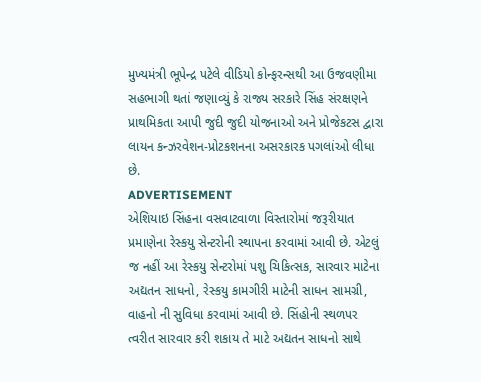મુખ્યમંત્રી ભૂપેન્દ્ર પટેલે વીડિયો કોન્ફરન્સથી આ ઉજવણીમા સહભાગી થતાં જણાવ્યું કે રાજ્ય સરકારે સિંહ સંરક્ષણને પ્રાથમિકતા આપી જુદી જુદી યોજનાઓ અને પ્રોજેકટસ દ્વારા લાયન કન્ઝરવેશન-પ્રોટકશનના અસરકારક પગલાંઓ લીધા છે.
ADVERTISEMENT
એશિયાઇ સિંહના વસવાટવાળા વિસ્તારોમાં જરૂરીયાત પ્રમાણેના રેસ્કયુ સેન્ટરોની સ્થાપના કરવામાં આવી છે. એટલું જ નહીં આ રેસ્કયુ સેન્ટરોમાં પશુ ચિકિત્સક, સારવાર માટેના અદ્યતન સાધનો, રેસ્કયુ કામગીરી માટેની સાધન સામગ્રી, વાહનો ની સુવિધા કરવામાં આવી છે. સિંહોની સ્થળપર ત્વરીત સારવાર કરી શકાય તે માટે અદ્યતન સાધનો સાથે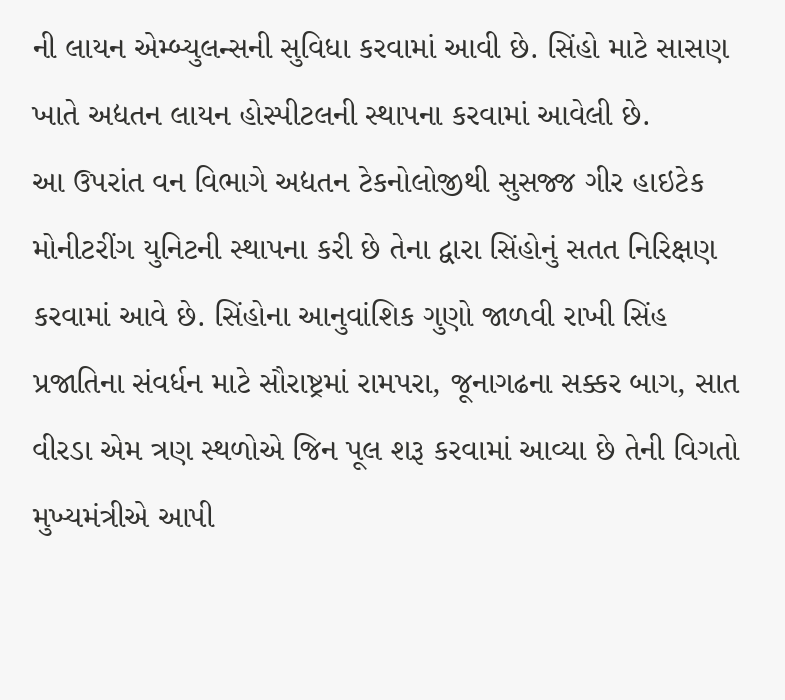ની લાયન એમ્બ્યુલન્સની સુવિધા કરવામાં આવી છે. સિંહો માટે સાસણ ખાતે અદ્યતન લાયન હોસ્પીટલની સ્થાપના કરવામાં આવેલી છે.
આ ઉપરાંત વન વિભાગે અદ્યતન ટેકનોલોજીથી સુસજ્જ ગીર હાઇટેક મોનીટરીંગ યુનિટની સ્થાપના કરી છે તેના દ્વારા સિંહોનું સતત નિરિક્ષણ કરવામાં આવે છે. સિંહોના આનુવાંશિક ગુણો જાળવી રાખી સિંહ પ્રજાતિના સંવર્ધન માટે સૌરાષ્ટ્રમાં રામપરા, જૂનાગઢના સક્કર બાગ, સાત વીરડા એમ ત્રણ સ્થળોએ જિન પૂલ શરૂ કરવામાં આવ્યા છે તેની વિગતો મુખ્યમંત્રીએ આપી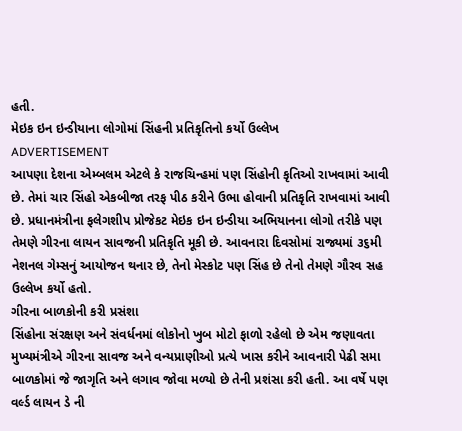હતી.
મેઇક ઇન ઇન્ડીયાના લોગોમાં સિંહની પ્રતિકૃતિનો કર્યો ઉલ્લેખ
ADVERTISEMENT
આપણા દેશના એમ્બલમ એટલે કે રાજચિન્હમાં પણ સિંહોની કૃતિઓ રાખવામાં આવી છે. તેમાં ચાર સિંહો એકબીજા તરફ પીઠ કરીને ઉભા હોવાની પ્રતિકૃતિ રાખવામાં આવી છે. પ્રધાનમંત્રીના ફલેગશીપ પ્રોજેકટ મેઇક ઇન ઇન્ડીયા અભિયાનના લોગો તરીકે પણ તેમણે ગીરના લાયન સાવજની પ્રતિકૃતિ મૂકી છે. આવનારા દિવસોમાં રાજ્યમાં ૩૬મી નેશનલ ગેમ્સનું આયોજન થનાર છે, તેનો મેસ્કોટ પણ સિંહ છે તેનો તેમણે ગૌરવ સહ ઉલ્લેખ કર્યો હતો.
ગીરના બાળકોની કરી પ્રસંશા
સિંહોના સંરક્ષણ અને સંવર્ધનમાં લોકોનો ખુબ મોટો ફાળો રહેલો છે એમ જણાવતા મુખ્યમંત્રીએ ગીરના સાવજ અને વન્યપ્રાણીઓ પ્રત્યે ખાસ કરીને આવનારી પેઢી સમા બાળકોમાં જે જાગૃતિ અને લગાવ જોવા મળ્યો છે તેની પ્રશંસા કરી હતી. આ વર્ષે પણ વર્લ્ડ લાયન ડે ની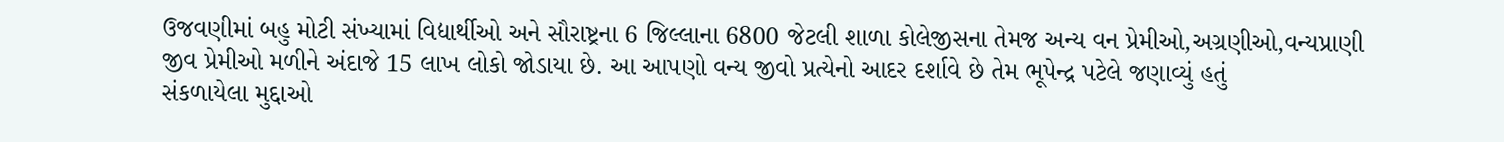ઉજવણીમાં બહુ મોટી સંખ્યામાં વિદ્યાર્થીઓ અને સૌરાષ્ટ્રના 6 જિલ્લાના 6800 જેટલી શાળા કોલેજીસના તેમજ અન્ય વન પ્રેમીઓ,અગ્રણીઓ,વન્યપ્રાણી જીવ પ્રેમીઓ મળીને અંદાજે 15 લાખ લોકો જોડાયા છે. આ આપણો વન્ય જીવો પ્રત્યેનો આદર દર્શાવે છે તેમ ભૂપેન્દ્ર પટેલે જણાવ્યું હતું
સંકળાયેલા મુદ્દાઓ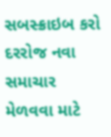સબસ્ક્રાઇબ કરો
દરરોજ નવા સમાચાર મેળવવા માટે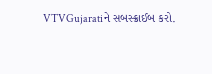VTVGujaratiને સબસ્ક્રાઈબ કરો.